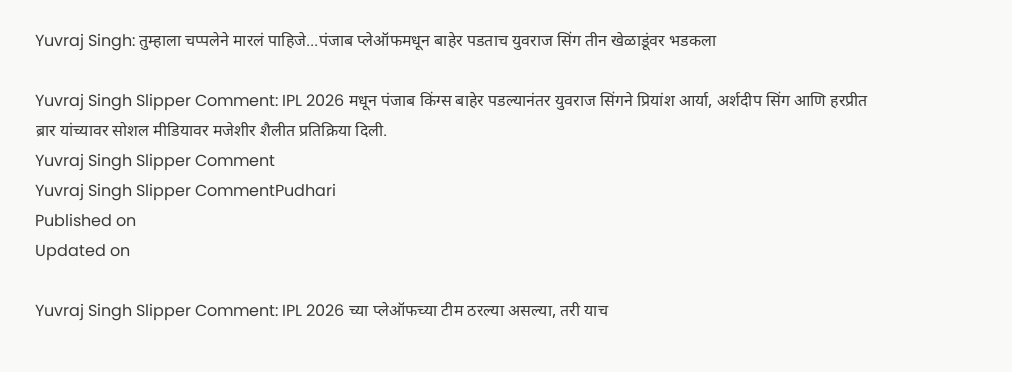Yuvraj Singh: तुम्हाला चप्पलेने मारलं पाहिजे...पंजाब प्लेऑफमधून बाहेर पडताच युवराज सिंग तीन खेळाडूंवर भडकला

Yuvraj Singh Slipper Comment: IPL 2026 मधून पंजाब किंग्स बाहेर पडल्यानंतर युवराज सिंगने प्रियांश आर्या, अर्शदीप सिंग आणि हरप्रीत ब्रार यांच्यावर सोशल मीडियावर मजेशीर शैलीत प्रतिक्रिया दिली.
Yuvraj Singh Slipper Comment
Yuvraj Singh Slipper CommentPudhari
Published on
Updated on

Yuvraj Singh Slipper Comment: IPL 2026 च्या प्लेऑफच्या टीम ठरल्या असल्या, तरी याच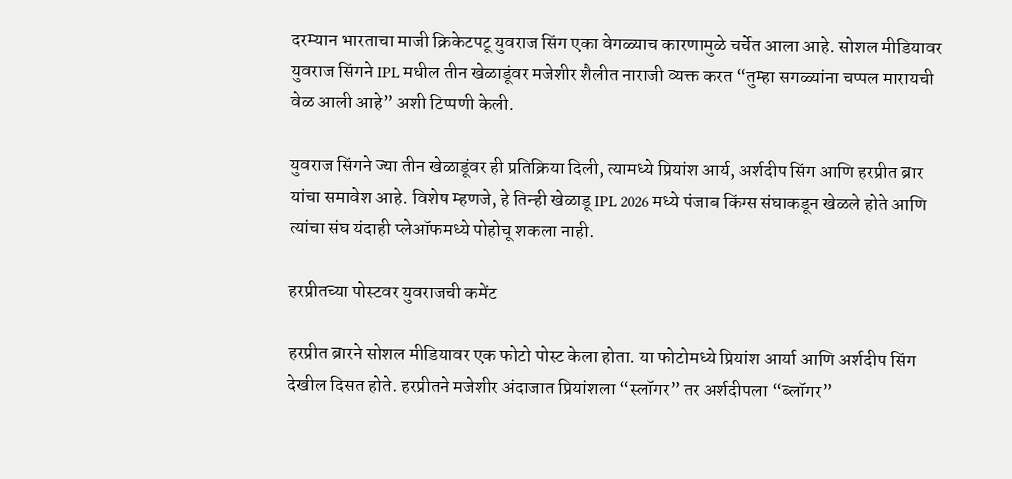दरम्यान भारताचा माजी क्रिकेटपटू युवराज सिंग एका वेगळ्याच कारणामुळे चर्चेत आला आहे. सोशल मीडियावर युवराज सिंगने IPL मधील तीन खेळाडूंवर मजेशीर शैलीत नाराजी व्यक्त करत “तुम्हा सगळ्यांना चप्पल मारायची वेळ आली आहे” अशी टिप्पणी केली.

युवराज सिंगने ज्या तीन खेळाडूंवर ही प्रतिक्रिया दिली, त्यामध्ये प्रियांश आर्य, अर्शदीप सिंग आणि हरप्रीत ब्रार यांचा समावेश आहे. विशेष म्हणजे, हे तिन्ही खेळाडू IPL 2026 मध्ये पंजाब किंग्स संघाकडून खेळले होते आणि त्यांचा संघ यंदाही प्लेऑफमध्ये पोहोचू शकला नाही.

हरप्रीतच्या पोस्टवर युवराजची कमेंट

हरप्रीत ब्रारने सोशल मीडियावर एक फोटो पोस्ट केला होता. या फोटोमध्ये प्रियांश आर्या आणि अर्शदीप सिंग देखील दिसत होते. हरप्रीतने मजेशीर अंदाजात प्रियांशला “स्लॉगर” तर अर्शदीपला “ब्लॉगर”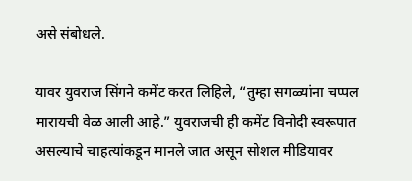असे संबोधले.

यावर युवराज सिंगने कमेंट करत लिहिले, “तुम्हा सगळ्यांना चप्पल मारायची वेळ आली आहे.” युवराजची ही कमेंट विनोदी स्वरूपात असल्याचे चाहत्यांकडून मानले जात असून सोशल मीडियावर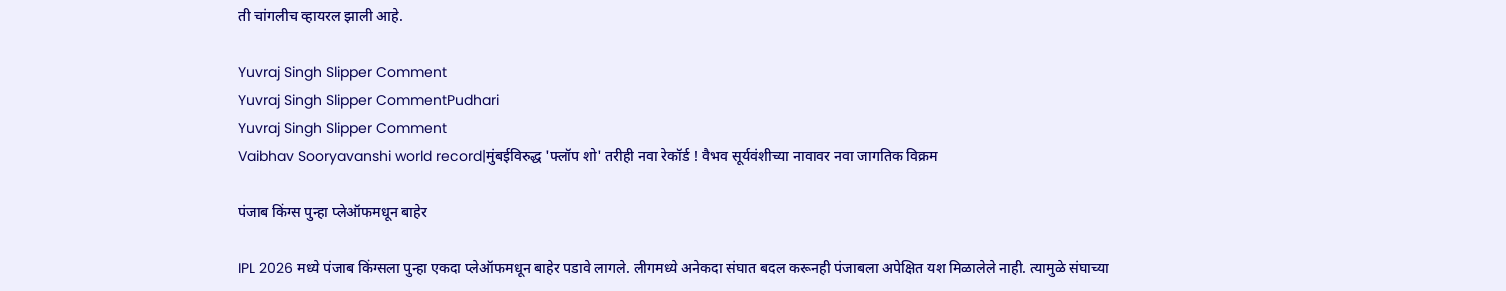ती चांगलीच व्हायरल झाली आहे.

Yuvraj Singh Slipper Comment
Yuvraj Singh Slipper CommentPudhari
Yuvraj Singh Slipper Comment
Vaibhav Sooryavanshi world record|मुंबईविरुद्ध 'फ्लॉप शो' तरीही नवा रेकॉर्ड ! वैभव सूर्यवंशीच्‍या नावावर नवा जागतिक विक्रम

पंजाब किंग्स पुन्हा प्लेऑफमधून बाहेर

IPL 2026 मध्ये पंजाब किंग्सला पुन्हा एकदा प्लेऑफमधून बाहेर पडावे लागले. लीगमध्ये अनेकदा संघात बदल करूनही पंजाबला अपेक्षित यश मिळालेले नाही. त्यामुळे संघाच्या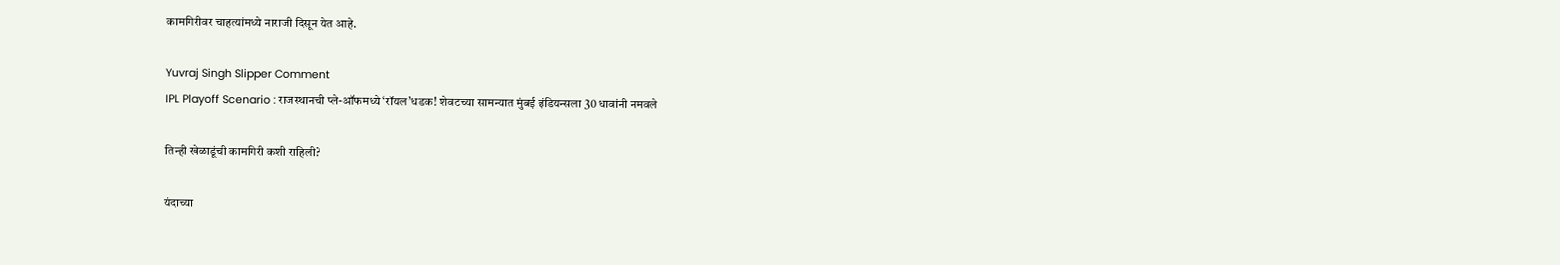कामगिरीवर चाहत्यांमध्ये नाराजी दिसून येत आहे.

Yuvraj Singh Slipper Comment
IPL Playoff Scenario : राजस्थानची प्ले-ऑफमध्ये ‌‘रॉयल‌’धडक! शेवटच्या सामन्यात मुंबई इंडियन्सला 30 धावांनी नमवले

तिन्ही खेळाडूंची कामगिरी कशी राहिली?

यंदाच्या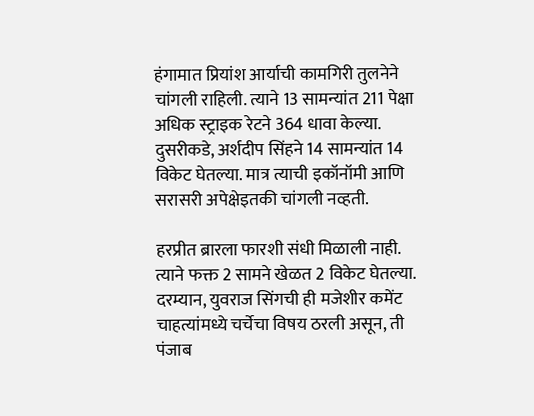हंगामात प्रियांश आर्याची कामगिरी तुलनेने चांगली राहिली. त्याने 13 सामन्यांत 211 पेक्षा अधिक स्ट्राइक रेटने 364 धावा केल्या. दुसरीकडे, अर्शदीप सिंहने 14 सामन्यांत 14 विकेट घेतल्या. मात्र त्याची इकॉनॉमी आणि सरासरी अपेक्षेइतकी चांगली नव्हती.

हरप्रीत ब्रारला फारशी संधी मिळाली नाही. त्याने फक्त 2 सामने खेळत 2 विकेट घेतल्या. दरम्यान, युवराज सिंगची ही मजेशीर कमेंट चाहत्यांमध्ये चर्चेचा विषय ठरली असून, ती पंजाब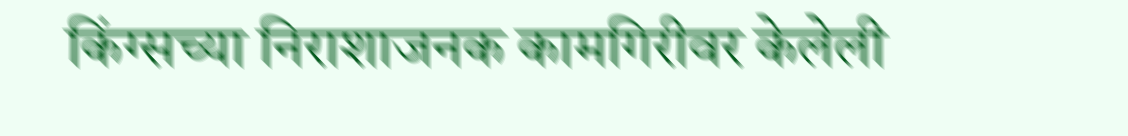किंग्सच्या निराशाजनक कामगिरीवर केलेली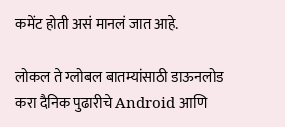कमेंट होती असं मानलं जात आहे.

लोकल ते ग्लोबल बातम्यांसाठी डाऊनलोड करा दैनिक पुढारीचे Android आणि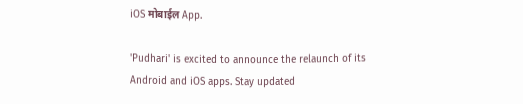iOS मोबाईल App.

'Pudhari' is excited to announce the relaunch of its Android and iOS apps. Stay updated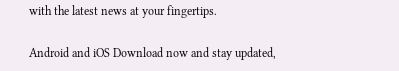with the latest news at your fingertips.

Android and iOS Download now and stay updated,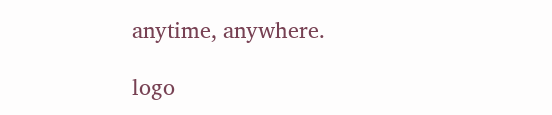anytime, anywhere.

logo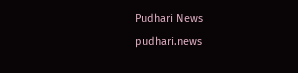Pudhari News
pudhari.news